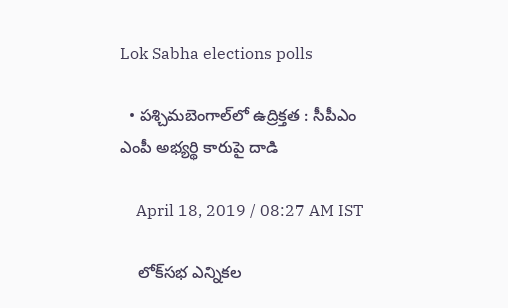Lok Sabha elections polls

  • పశ్చిమబెంగాల్‌లో ఉద్రిక్తత : సీపీఎం ఎంపీ అభ్యర్థి కారుపై దాడి

    April 18, 2019 / 08:27 AM IST

    లోక్‌సభ ఎన్నికల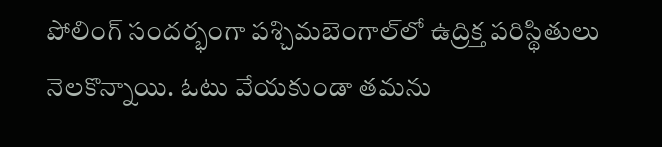పోలింగ్‌ సందర్భంగా పశ్చిమబెంగాల్‌లో ఉద్రిక్త పరిస్థితులు నెలకొన్నాయి. ఓటు వేయకుండా తమను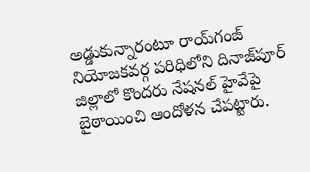అడ్డుకున్నారంటూ రాయ్‌గంజ్‌ నియోజకవర్గ పరిధిలోని దినాజ్‌పూర్‌ జిల్లాలో కొందరు నేషనల్ హైవేపై బైఠాయించి ఆందోళన చేపట్టారు.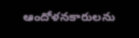ఆందోళనకారులను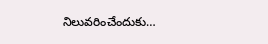నిలువరించేందుకు…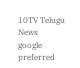10TV Telugu News
google preferred